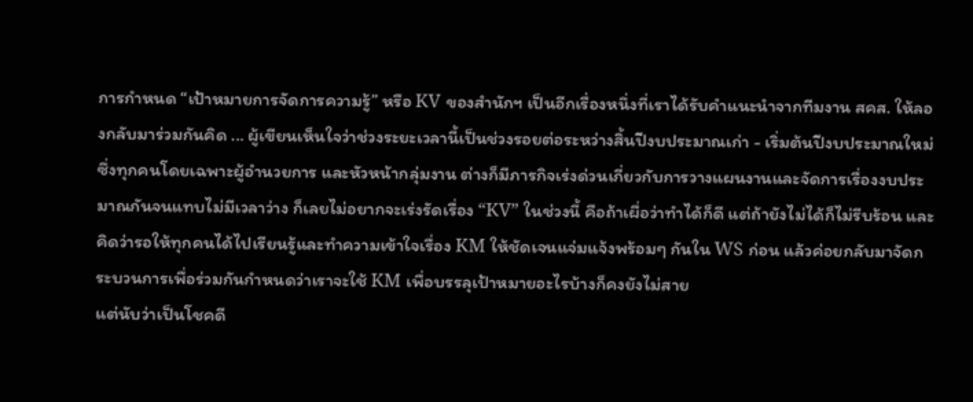การกำหนด “เป้าหมายการจัดการความรู้” หรือ KV ของสำนักฯ เป็นอีกเรื่องหนึ่งที่เราได้รับคำแนะนำจากทีมงาน สคส. ให้ลองกลับมาร่วมกันคิด ... ผู้เขียนเห็นใจว่าช่วงระยะเวลานี้เป็นช่วงรอยต่อระหว่างสิ้นปีงบประมาณเก่า - เริ่มต้นปีงบประมาณใหม่ ซึ่งทุกคนโดยเฉพาะผู้อำนวยการ และหัวหน้ากลุ่มงาน ต่างก็มีภารกิจเร่งด่วนเกี่ยวกับการวางแผนงานและจัดการเรื่องงบประมาณกันจนแทบไม่มีเวลาว่าง ก็เลยไม่อยากจะเร่งรัดเรื่อง “KV” ในช่วงนี้ คือถ้าเผื่อว่าทำได้ก็ดี แต่ถ้ายังไม่ได้ก็ไม่รีบร้อน และคิดว่ารอให้ทุกคนได้ไปเรียนรู้และทำความเข้าใจเรื่อง KM ให้ชัดเจนแจ่มแจ้งพร้อมๆ กันใน WS ก่อน แล้วค่อยกลับมาจัดกระบวนการเพื่อร่วมกันกำหนดว่าเราจะใช้ KM เพื่อบรรลุเป้าหมายอะไรบ้างก็คงยังไม่สาย
แต่นับว่าเป็นโชคดี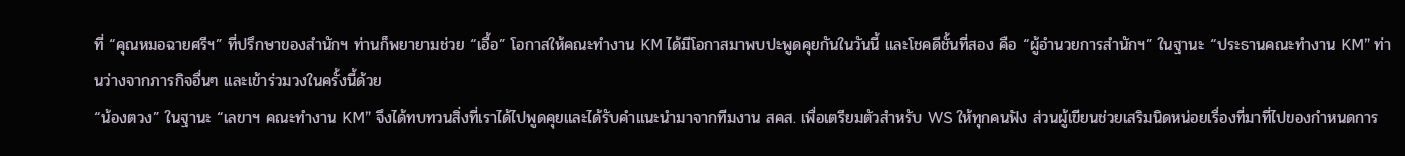ที่ “คุณหมอฉายศรีฯ” ที่ปรึกษาของสำนักฯ ท่านก็พยายามช่วย “เอื้อ” โอกาสให้คณะทำงาน KM ได้มีโอกาสมาพบปะพูดคุยกันในวันนี้ และโชคดีชั้นที่สอง คือ “ผู้อำนวยการสำนักฯ” ในฐานะ “ประธานคณะทำงาน KM” ท่านว่างจากภารกิจอื่นๆ และเข้าร่วมวงในครั้งนี้ด้วย
“น้องตวง” ในฐานะ “เลขาฯ คณะทำงาน KM” จึงได้ทบทวนสิ่งที่เราได้ไปพูดคุยและได้รับคำแนะนำมาจากทีมงาน สคส. เพื่อเตรียมตัวสำหรับ WS ให้ทุกคนฟัง ส่วนผู้เขียนช่วยเสริมนิดหน่อยเรื่องที่มาที่ไปของกำหนดการ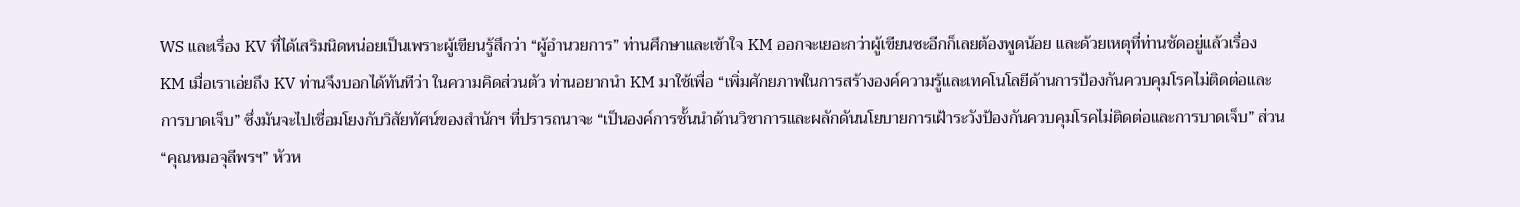WS และเรื่อง KV ที่ได้เสริมนิดหน่อยเป็นเพราะผู้เขียนรู้สึกว่า “ผู้อำนวยการ” ท่านศึกษาและเข้าใจ KM ออกจะเยอะกว่าผู้เขียนซะอีกก็เลยต้องพูดน้อย และด้วยเหตุที่ท่านชัดอยู่แล้วเรื่อง KM เมื่อเราเอ่ยถึง KV ท่านจึงบอกได้ทันทีว่า ในความคิดส่วนตัว ท่านอยากนำ KM มาใช้เพื่อ “เพิ่มศักยภาพในการสร้างองค์ความรู้และเทคโนโลยีด้านการป้องกันควบคุมโรคไม่ติดต่อและการบาดเจ็บ” ซึ่งมันจะไปเชื่อมโยงกับวิสัยทัศน์ของสำนักฯ ที่ปรารถนาจะ “เป็นองค์การชั้นนำด้านวิชาการและผลักดันนโยบายการเฝ้าระวังป้องกันควบคุมโรคไม่ติดต่อและการบาดเจ็บ” ส่วน “คุณหมอจุลีพรฯ” หัวห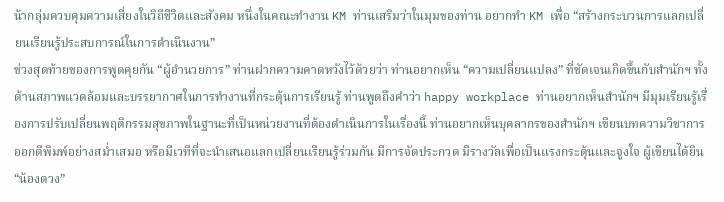น้ากลุ่มควบคุมความเสี่ยงในวิถีชีวิตและสังคม หนึ่งในคณะทำงาน KM ท่านเสริมว่าในมุมของท่าน อยากทำ KM เพื่อ “สร้างกระบวนการแลกเปลี่ยนเรียนรู้ประสบการณ์ในการดำเนินงาน”
ช่วงสุดท้ายของการพูดคุยกัน “ผู้อำนวยการ” ท่านฝากความคาดหวังไว้ด้วยว่า ท่านอยากเห็น “ความเปลี่ยนแปลง” ที่ชัดเจนเกิดขึ้นกับสำนักฯ ทั้งด้านสภาพแวดล้อมและบรรยากาศในการทำงานที่กระตุ้นการเรียนรู้ ท่านพูดถึงคำว่า happy workplace ท่านอยากเห็นสำนักฯ มีมุมเรียนรู้เรื่องการปรับเปลี่ยนพฤติกรรมสุขภาพในฐานะที่เป็นหน่วยงานที่ต้องดำเนินการในเรื่องนี้ ท่านอยากเห็นบุคลากรของสำนักฯ เขียนบทความวิชาการออกตีพิมพ์อย่างสม่ำเสมอ หรือมีเวทีที่จะนำเสนอแลกเปลี่ยนเรียนรู้ร่วมกัน มีการจัดประกวด มีรางวัลเพื่อเป็นแรงกระตุ้นและจูงใจ ผู้เขียนได้ยิน “น้องตวง”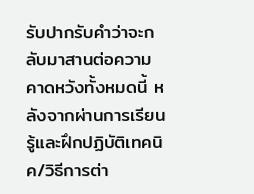รับปากรับคำว่าจะกลับมาสานต่อความคาดหวังทั้งหมดนี้ หลังจากผ่านการเรียนรู้และฝึกปฏิบัติเทคนิค/วิธีการต่า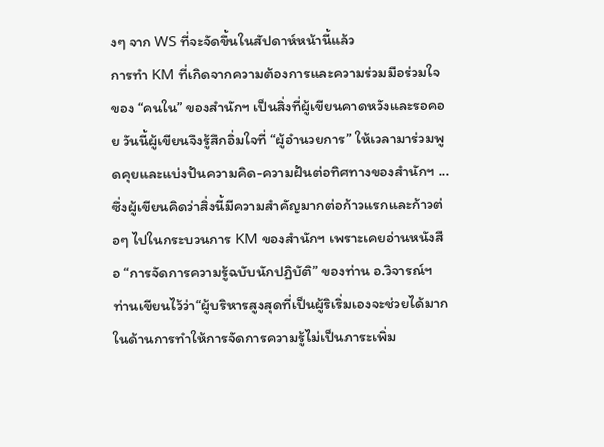งๆ จาก WS ที่จะจัดขึ้นในสัปดาห์หน้านี้แล้ว
การทำ KM ที่เกิดจากความต้องการและความร่วมมือร่วมใจของ “คนใน” ของสำนักฯ เป็นสิ่งที่ผู้เขียนคาดหวังและรอคอย วันนี้ผู้เขียนจึงรู้สึกอิ่มใจที่ “ผู้อำนวยการ” ให้เวลามาร่วมพูดคุยและแบ่งปันความคิด-ความฝันต่อทิศทางของสำนักฯ ... ซึ่งผู้เขียนคิดว่าสิ่งนี้มีความสำคัญมากต่อก้าวแรกและก้าวต่อๆ ไปในกระบวนการ KM ของสำนักฯ เพราะเคยอ่านหนังสือ “การจัดการความรู้ฉบับนักปฏิบัติ” ของท่าน อ.วิจารณ์ฯ ท่านเขียนไว้ว่า“ผู้บริหารสูงสุดที่เป็นผู้ริเริ่มเองจะช่วยได้มากในด้านการทำให้การจัดการความรู้ไม่เป็นภาระเพิ่ม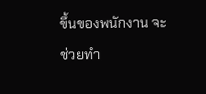ขึ้นของพนักงาน จะช่วยทำ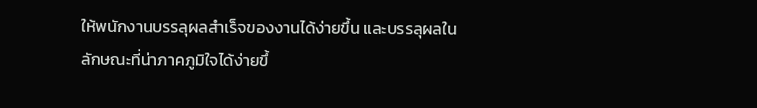ให้พนักงานบรรลุผลสำเร็จของงานได้ง่ายขึ้น และบรรลุผลในลักษณะที่น่าภาคภูมิใจได้ง่ายขึ้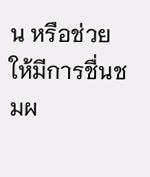น หรือช่วยให้มีการชื่นชมผ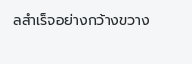ลสำเร็จอย่างกว้างขวาง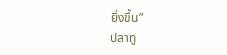ยิ่งขึ้น”
ปลาทู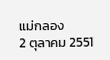แม่กลอง
2 ตุลาคม 2551